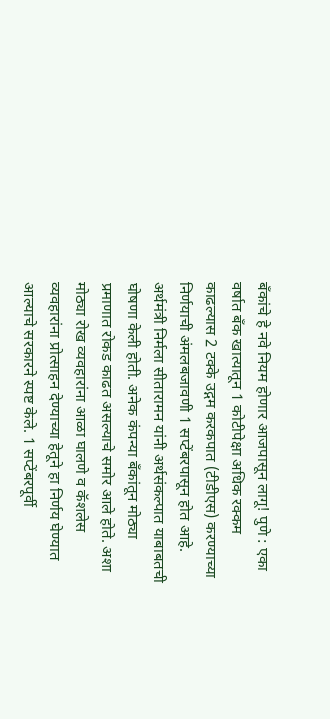बँकांचे हे नवे नियम होणार आजपासून लागू! पुणे : एका वर्षात बँक खात्यातून 1 कोटीपेक्षा अधिक रक्कम काढल्यास 2 टक्के उद्गम करकपात (टीडीएस) करण्याच्या निर्णयाची अंमलबजावणी 1 सप्टेंबरपासून होत आहे. अर्थमंत्री निर्मला सीतारामन यांनी अर्थसंकल्पात याबाबतची घोषणा केली होती. अनेक कंपन्या बँकांतून मोठ्या प्रमाणात रोकड काढत असल्याचे समोर आले होते. अशा मोठ्या रोख व्यवहारांना आळा घालणे व कॅशलेस व्यवहारांना प्रोत्साहन देण्याच्या हेतूने हा निर्णय घेण्यात आल्याचे सरकारने स्पष्ट केले. 1 सप्टेंबरपूर्वी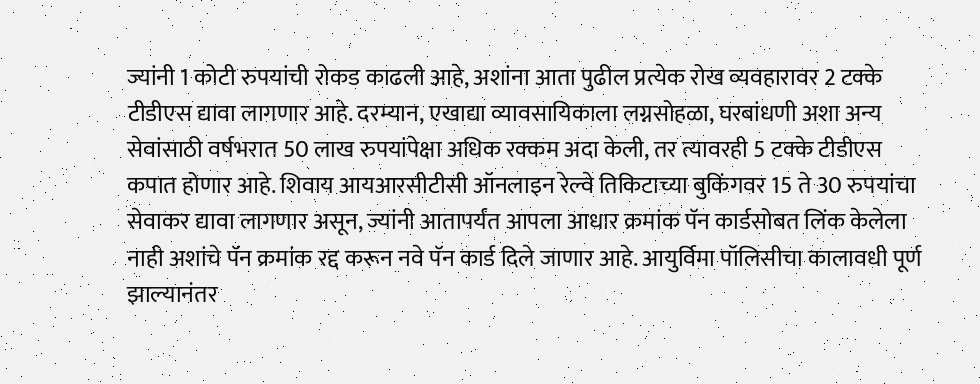ज्यांनी 1 कोटी रुपयांची रोकड काढली आहे, अशांना आता पुढील प्रत्येक रोख व्यवहारावर 2 टक्के टीडीएस द्यावा लागणार आहे. दरम्यान, एखाद्या व्यावसायिकाला लग्नसोहळा, घरबांधणी अशा अन्य सेवांसाठी वर्षभरात 50 लाख रुपयांपेक्षा अधिक रक्कम अदा केली, तर त्यावरही 5 टक्के टीडीएस कपात होणार आहे. शिवाय आयआरसीटीसी ऑनलाइन रेल्वे तिकिटाच्या बुकिंगवर 15 ते 30 रुपयांचा सेवाकर द्यावा लागणार असून, ज्यांनी आतापर्यंत आपला आधार क्रमांक पॅन कार्डसोबत लिंक केलेला नाही अशांचे पॅन क्रमांक रद्द करून नवे पॅन कार्ड दिले जाणार आहे. आयुर्विमा पॉलिसीचा कालावधी पूर्ण झाल्यानंतर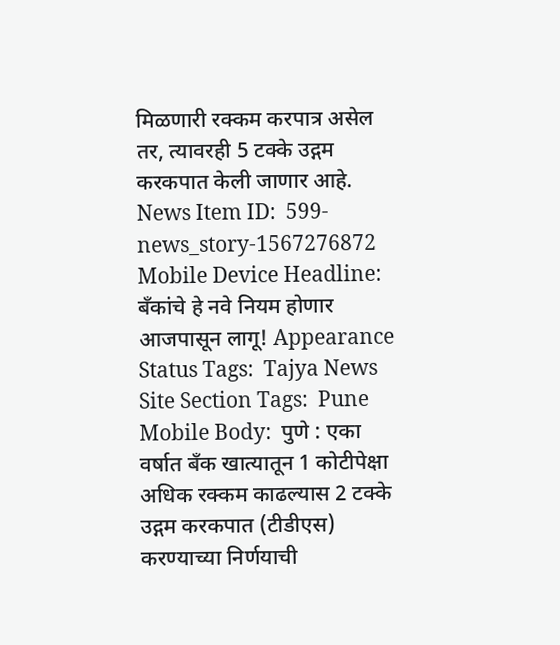मिळणारी रक्कम करपात्र असेल तर, त्यावरही 5 टक्के उद्गम करकपात केली जाणार आहे. News Item ID:  599-news_story-1567276872 Mobile Device Headline:  बँकांचे हे नवे नियम होणार आजपासून लागू! Appearance Status Tags:  Tajya News Site Section Tags:  Pune Mobile Body:  पुणे : एका वर्षात बँक खात्यातून 1 कोटीपेक्षा अधिक रक्कम काढल्यास 2 टक्के उद्गम करकपात (टीडीएस) करण्याच्या निर्णयाची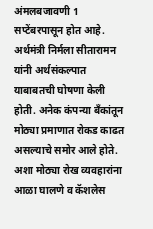अंमलबजावणी 1 सप्टेंबरपासून होत आहे. अर्थमंत्री निर्मला सीतारामन यांनी अर्थसंकल्पात याबाबतची घोषणा केली होती. अनेक कंपन्या बँकांतून मोठ्या प्रमाणात रोकड काढत असल्याचे समोर आले होते. अशा मोठ्या रोख व्यवहारांना आळा घालणे व कॅशलेस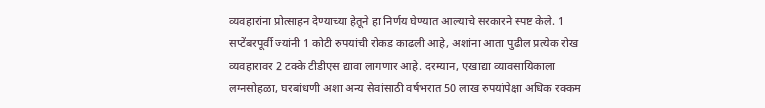व्यवहारांना प्रोत्साहन देण्याच्या हेतूने हा निर्णय घेण्यात आल्याचे सरकारने स्पष्ट केले. 1 सप्टेंबरपूर्वी ज्यांनी 1 कोटी रुपयांची रोकड काढली आहे, अशांना आता पुढील प्रत्येक रोख व्यवहारावर 2 टक्के टीडीएस द्यावा लागणार आहे. दरम्यान, एखाद्या व्यावसायिकाला लग्नसोहळा, घरबांधणी अशा अन्य सेवांसाठी वर्षभरात 50 लाख रुपयांपेक्षा अधिक रक्कम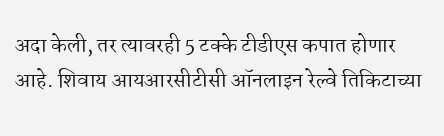अदा केली, तर त्यावरही 5 टक्के टीडीएस कपात होणार आहे. शिवाय आयआरसीटीसी ऑनलाइन रेल्वे तिकिटाच्या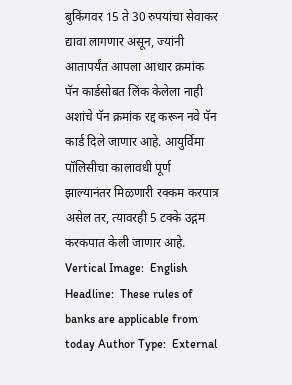बुकिंगवर 15 ते 30 रुपयांचा सेवाकर द्यावा लागणार असून, ज्यांनी आतापर्यंत आपला आधार क्रमांक पॅन कार्डसोबत लिंक केलेला नाही अशांचे पॅन क्रमांक रद्द करून नवे पॅन कार्ड दिले जाणार आहे. आयुर्विमा पॉलिसीचा कालावधी पूर्ण झाल्यानंतर मिळणारी रक्कम करपात्र असेल तर, त्यावरही 5 टक्के उद्गम करकपात केली जाणार आहे. Vertical Image:  English Headline:  These rules of banks are applicable from today Author Type:  External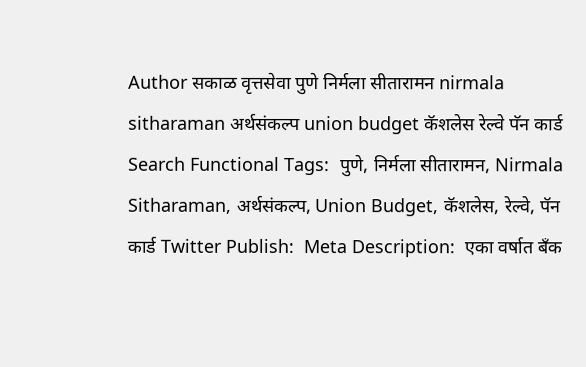Author सकाळ वृत्तसेवा पुणे निर्मला सीतारामन nirmala sitharaman अर्थसंकल्प union budget कॅशलेस रेल्वे पॅन कार्ड Search Functional Tags:  पुणे, निर्मला सीतारामन, Nirmala Sitharaman, अर्थसंकल्प, Union Budget, कॅशलेस, रेल्वे, पॅन कार्ड Twitter Publish:  Meta Description:  एका वर्षात बँक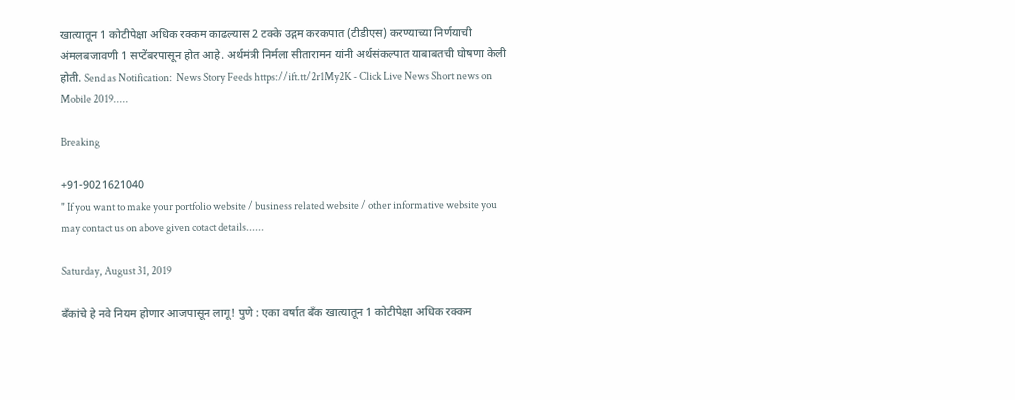खात्यातून 1 कोटीपेक्षा अधिक रक्कम काढल्यास 2 टक्के उद्गम करकपात (टीडीएस) करण्याच्या निर्णयाची अंमलबजावणी 1 सप्टेंबरपासून होत आहे. अर्थमंत्री निर्मला सीतारामन यांनी अर्थसंकल्पात याबाबतची घोषणा केली होती. Send as Notification:  News Story Feeds https://ift.tt/2r1My2K - Click Live News Short news on Mobile 2019.....

Breaking

+91-9021621040
" If you want to make your portfolio website / business related website / other informative website you may contact us on above given cotact details......

Saturday, August 31, 2019

बँकांचे हे नवे नियम होणार आजपासून लागू! पुणे : एका वर्षात बँक खात्यातून 1 कोटीपेक्षा अधिक रक्कम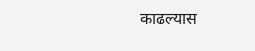काढल्यास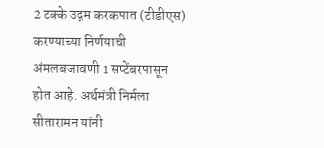2 टक्के उद्गम करकपात (टीडीएस) करण्याच्या निर्णयाची अंमलबजावणी 1 सप्टेंबरपासून होत आहे. अर्थमंत्री निर्मला सीतारामन यांनी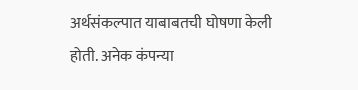अर्थसंकल्पात याबाबतची घोषणा केली होती. अनेक कंपन्या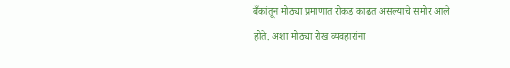बँकांतून मोठ्या प्रमाणात रोकड काढत असल्याचे समोर आले होते. अशा मोठ्या रोख व्यवहारांना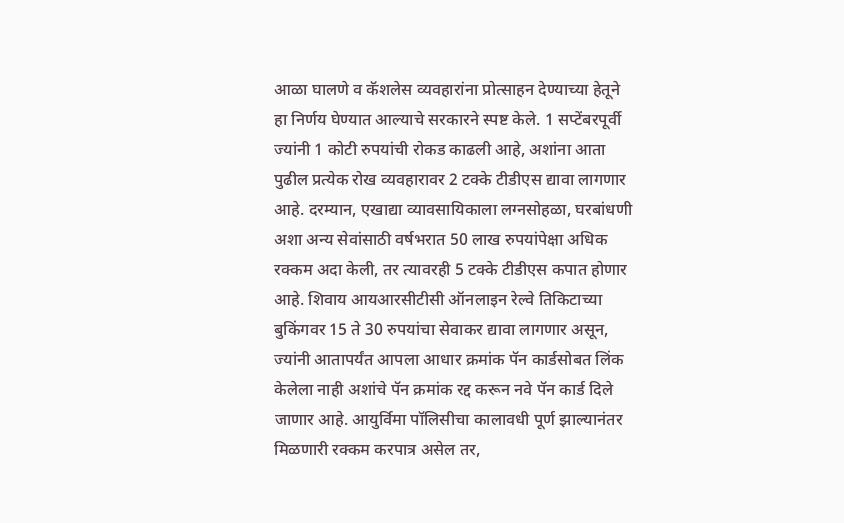आळा घालणे व कॅशलेस व्यवहारांना प्रोत्साहन देण्याच्या हेतूने हा निर्णय घेण्यात आल्याचे सरकारने स्पष्ट केले. 1 सप्टेंबरपूर्वी ज्यांनी 1 कोटी रुपयांची रोकड काढली आहे, अशांना आता पुढील प्रत्येक रोख व्यवहारावर 2 टक्के टीडीएस द्यावा लागणार आहे. दरम्यान, एखाद्या व्यावसायिकाला लग्नसोहळा, घरबांधणी अशा अन्य सेवांसाठी वर्षभरात 50 लाख रुपयांपेक्षा अधिक रक्कम अदा केली, तर त्यावरही 5 टक्के टीडीएस कपात होणार आहे. शिवाय आयआरसीटीसी ऑनलाइन रेल्वे तिकिटाच्या बुकिंगवर 15 ते 30 रुपयांचा सेवाकर द्यावा लागणार असून, ज्यांनी आतापर्यंत आपला आधार क्रमांक पॅन कार्डसोबत लिंक केलेला नाही अशांचे पॅन क्रमांक रद्द करून नवे पॅन कार्ड दिले जाणार आहे. आयुर्विमा पॉलिसीचा कालावधी पूर्ण झाल्यानंतर मिळणारी रक्कम करपात्र असेल तर,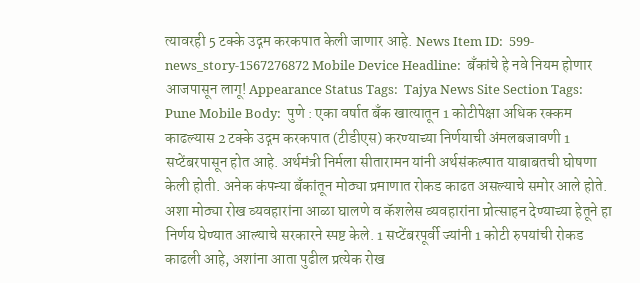त्यावरही 5 टक्के उद्गम करकपात केली जाणार आहे. News Item ID:  599-news_story-1567276872 Mobile Device Headline:  बँकांचे हे नवे नियम होणार आजपासून लागू! Appearance Status Tags:  Tajya News Site Section Tags:  Pune Mobile Body:  पुणे : एका वर्षात बँक खात्यातून 1 कोटीपेक्षा अधिक रक्कम काढल्यास 2 टक्के उद्गम करकपात (टीडीएस) करण्याच्या निर्णयाची अंमलबजावणी 1 सप्टेंबरपासून होत आहे. अर्थमंत्री निर्मला सीतारामन यांनी अर्थसंकल्पात याबाबतची घोषणा केली होती. अनेक कंपन्या बँकांतून मोठ्या प्रमाणात रोकड काढत असल्याचे समोर आले होते. अशा मोठ्या रोख व्यवहारांना आळा घालणे व कॅशलेस व्यवहारांना प्रोत्साहन देण्याच्या हेतूने हा निर्णय घेण्यात आल्याचे सरकारने स्पष्ट केले. 1 सप्टेंबरपूर्वी ज्यांनी 1 कोटी रुपयांची रोकड काढली आहे, अशांना आता पुढील प्रत्येक रोख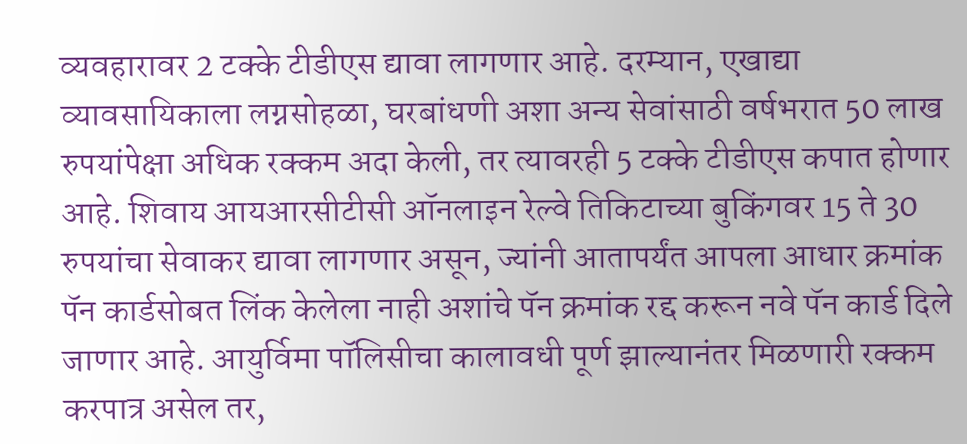व्यवहारावर 2 टक्के टीडीएस द्यावा लागणार आहे. दरम्यान, एखाद्या व्यावसायिकाला लग्नसोहळा, घरबांधणी अशा अन्य सेवांसाठी वर्षभरात 50 लाख रुपयांपेक्षा अधिक रक्कम अदा केली, तर त्यावरही 5 टक्के टीडीएस कपात होणार आहे. शिवाय आयआरसीटीसी ऑनलाइन रेल्वे तिकिटाच्या बुकिंगवर 15 ते 30 रुपयांचा सेवाकर द्यावा लागणार असून, ज्यांनी आतापर्यंत आपला आधार क्रमांक पॅन कार्डसोबत लिंक केलेला नाही अशांचे पॅन क्रमांक रद्द करून नवे पॅन कार्ड दिले जाणार आहे. आयुर्विमा पॉलिसीचा कालावधी पूर्ण झाल्यानंतर मिळणारी रक्कम करपात्र असेल तर,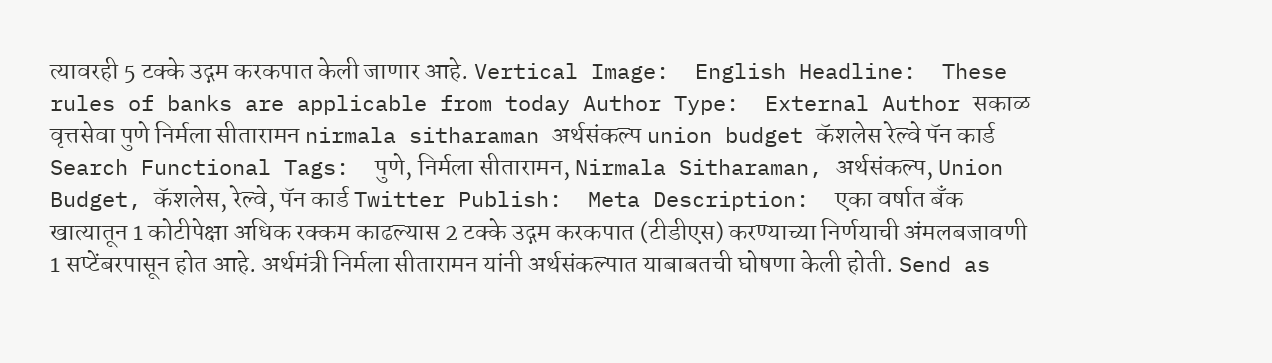त्यावरही 5 टक्के उद्गम करकपात केली जाणार आहे. Vertical Image:  English Headline:  These rules of banks are applicable from today Author Type:  External Author सकाळ वृत्तसेवा पुणे निर्मला सीतारामन nirmala sitharaman अर्थसंकल्प union budget कॅशलेस रेल्वे पॅन कार्ड Search Functional Tags:  पुणे, निर्मला सीतारामन, Nirmala Sitharaman, अर्थसंकल्प, Union Budget, कॅशलेस, रेल्वे, पॅन कार्ड Twitter Publish:  Meta Description:  एका वर्षात बँक खात्यातून 1 कोटीपेक्षा अधिक रक्कम काढल्यास 2 टक्के उद्गम करकपात (टीडीएस) करण्याच्या निर्णयाची अंमलबजावणी 1 सप्टेंबरपासून होत आहे. अर्थमंत्री निर्मला सीतारामन यांनी अर्थसंकल्पात याबाबतची घोषणा केली होती. Send as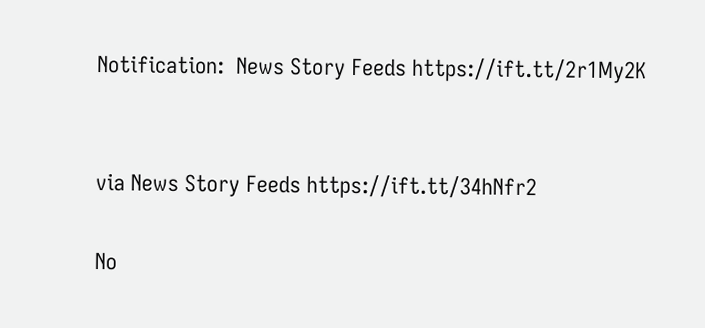Notification:  News Story Feeds https://ift.tt/2r1My2K


via News Story Feeds https://ift.tt/34hNfr2

No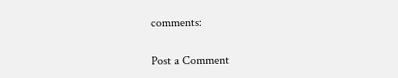comments:

Post a Comment